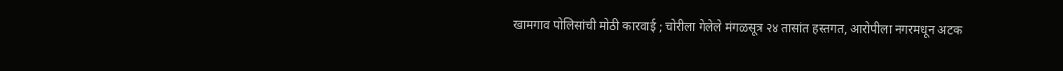खामगाव पोलिसांची मोठी कारवाई ; चोरीला गेलेले मंगळसूत्र २४ तासांत हस्तगत, आरोपीला नगरमधून अटक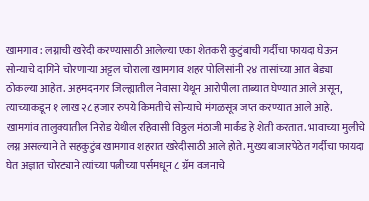खामगाव : लग्नाची खरेदी करण्यासाठी आलेल्या एका शेतकरी कुटुंबाची गर्दीचा फायदा घेऊन सोन्याचे दागिने चोरणाऱ्या अट्टल चोराला खामगाव शहर पोलिसांनी २४ तासांच्या आत बेड्या ठोकल्या आहेत. अहमदनगर जिल्ह्यातील नेवासा येथून आरोपीला ताब्यात घेण्यात आले असून, त्याच्याकडून १ लाख २८ हजार रुपये किमतीचे सोन्याचे मंगळसूत्र जप्त करण्यात आले आहे. खामगांव तालुक्यातील निरोड येथील रहिवासी विठ्ठल मंठाजी मार्कंड हे शेती करतात. भावाच्या मुलीचे लग्न असल्याने ते सहकुटुंब खामगाव शहरात खरेदीसाठी आले होते. मुख्य बाजारपेठेत गर्दीचा फायदा घेत अज्ञात चोरट्याने त्यांच्या पत्नीच्या पर्समधून ८ ग्रॅम वजनाचे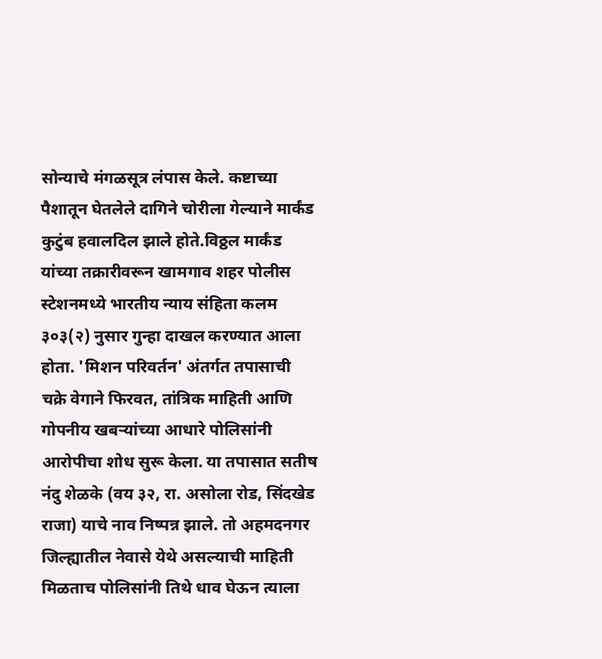सोन्याचे मंगळसूत्र लंपास केले. कष्टाच्या पैशातून घेतलेले दागिने चोरीला गेल्याने मार्कंड कुटुंब हवालदिल झाले होते.विठ्ठल मार्कंड यांच्या तक्रारीवरून खामगाव शहर पोलीस स्टेशनमध्ये भारतीय न्याय संहिता कलम ३०३(२) नुसार गुन्हा दाखल करण्यात आला होता. 'मिशन परिवर्तन' अंतर्गत तपासाची चक्रे वेगाने फिरवत, तांत्रिक माहिती आणि गोपनीय खबऱ्यांच्या आधारे पोलिसांनी आरोपीचा शोध सुरू केला. या तपासात सतीष नंदु शेळके (वय ३२, रा. असोला रोड, सिंदखेड राजा) याचे नाव निष्पन्न झाले. तो अहमदनगर जिल्ह्यातील नेवासे येथे असल्याची माहिती मिळताच पोलिसांनी तिथे धाव घेऊन त्याला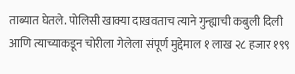ताब्यात घेतले. पोलिसी खाक्या दाखवताच त्याने गुन्ह्याची कबुली दिली आणि त्याच्याकडून चोरीला गेलेला संपूर्ण मुद्देमाल १ लाख २८ हजार १९९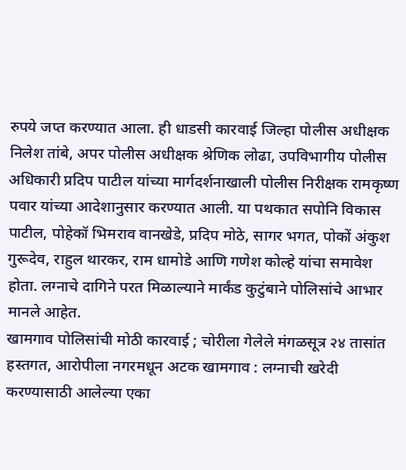रुपये जप्त करण्यात आला. ही धाडसी कारवाई जिल्हा पोलीस अधीक्षक निलेश तांबे, अपर पोलीस अधीक्षक श्रेणिक लोढा, उपविभागीय पोलीस अधिकारी प्रदिप पाटील यांच्या मार्गदर्शनाखाली पोलीस निरीक्षक रामकृष्ण पवार यांच्या आदेशानुसार करण्यात आली. या पथकात सपोनि विकास पाटील, पोहेकॉ भिमराव वानखेडे, प्रदिप मोठे, सागर भगत, पोकों अंकुश गुरूदेव, राहुल थारकर, राम धामोडे आणि गणेश कोल्हे यांचा समावेश होता. लग्नाचे दागिने परत मिळाल्याने मार्कंड कुटुंबाने पोलिसांचे आभार मानले आहेत.
खामगाव पोलिसांची मोठी कारवाई ; चोरीला गेलेले मंगळसूत्र २४ तासांत हस्तगत, आरोपीला नगरमधून अटक खामगाव : लग्नाची खरेदी करण्यासाठी आलेल्या एका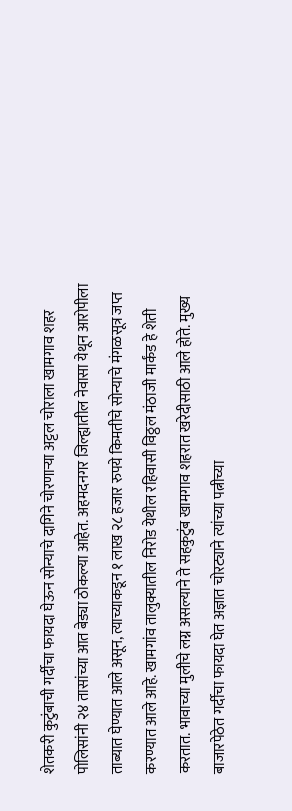शेतकरी कुटुंबाची गर्दीचा फायदा घेऊन सोन्याचे दागिने चोरणाऱ्या अट्टल चोराला खामगाव शहर पोलिसांनी २४ तासांच्या आत बेड्या ठोकल्या आहेत. अहमदनगर जिल्ह्यातील नेवासा येथून आरोपीला ताब्यात घेण्यात आले असून, त्याच्याकडून १ लाख २८ हजार रुपये किमतीचे सोन्याचे मंगळसूत्र जप्त करण्यात आले आहे. खामगांव तालुक्यातील निरोड येथील रहिवासी विठ्ठल मंठाजी मार्कंड हे शेती करतात. भावाच्या मुलीचे लग्न असल्याने ते सहकुटुंब खामगाव शहरात खरेदीसाठी आले होते. मुख्य बाजारपेठेत गर्दीचा फायदा घेत अज्ञात चोरट्याने त्यांच्या पत्नीच्या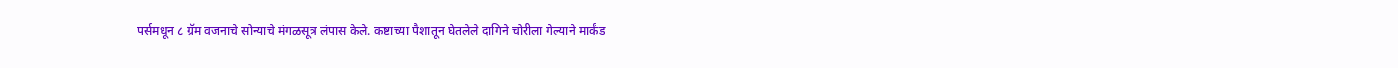पर्समधून ८ ग्रॅम वजनाचे सोन्याचे मंगळसूत्र लंपास केले. कष्टाच्या पैशातून घेतलेले दागिने चोरीला गेल्याने मार्कंड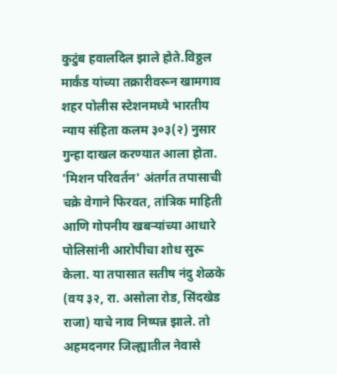कुटुंब हवालदिल झाले होते.विठ्ठल मार्कंड यांच्या तक्रारीवरून खामगाव शहर पोलीस स्टेशनमध्ये भारतीय न्याय संहिता कलम ३०३(२) नुसार गुन्हा दाखल करण्यात आला होता. 'मिशन परिवर्तन' अंतर्गत तपासाची चक्रे वेगाने फिरवत, तांत्रिक माहिती आणि गोपनीय खबऱ्यांच्या आधारे पोलिसांनी आरोपीचा शोध सुरू केला. या तपासात सतीष नंदु शेळके (वय ३२, रा. असोला रोड, सिंदखेड राजा) याचे नाव निष्पन्न झाले. तो अहमदनगर जिल्ह्यातील नेवासे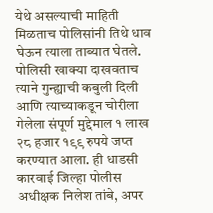येथे असल्याची माहिती मिळताच पोलिसांनी तिथे धाव घेऊन त्याला ताब्यात घेतले. पोलिसी खाक्या दाखवताच त्याने गुन्ह्याची कबुली दिली आणि त्याच्याकडून चोरीला गेलेला संपूर्ण मुद्देमाल १ लाख २८ हजार १९९ रुपये जप्त करण्यात आला. ही धाडसी कारवाई जिल्हा पोलीस अधीक्षक निलेश तांबे, अपर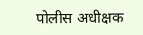पोलीस अधीक्षक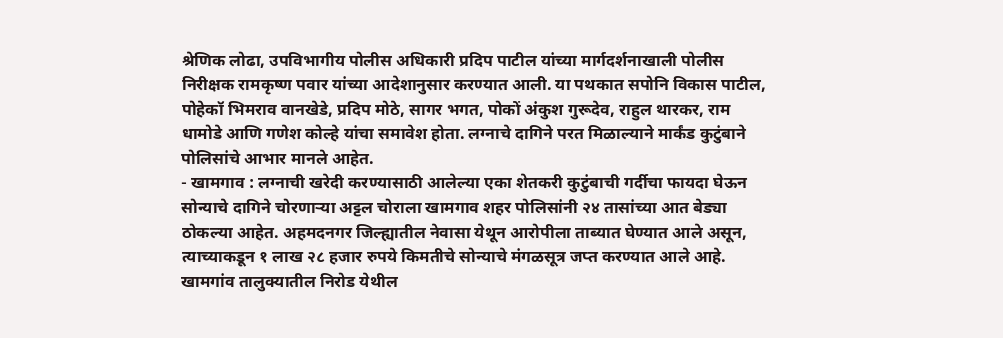श्रेणिक लोढा, उपविभागीय पोलीस अधिकारी प्रदिप पाटील यांच्या मार्गदर्शनाखाली पोलीस निरीक्षक रामकृष्ण पवार यांच्या आदेशानुसार करण्यात आली. या पथकात सपोनि विकास पाटील, पोहेकॉ भिमराव वानखेडे, प्रदिप मोठे, सागर भगत, पोकों अंकुश गुरूदेव, राहुल थारकर, राम धामोडे आणि गणेश कोल्हे यांचा समावेश होता. लग्नाचे दागिने परत मिळाल्याने मार्कंड कुटुंबाने पोलिसांचे आभार मानले आहेत.
- खामगाव : लग्नाची खरेदी करण्यासाठी आलेल्या एका शेतकरी कुटुंबाची गर्दीचा फायदा घेऊन सोन्याचे दागिने चोरणाऱ्या अट्टल चोराला खामगाव शहर पोलिसांनी २४ तासांच्या आत बेड्या ठोकल्या आहेत. अहमदनगर जिल्ह्यातील नेवासा येथून आरोपीला ताब्यात घेण्यात आले असून, त्याच्याकडून १ लाख २८ हजार रुपये किमतीचे सोन्याचे मंगळसूत्र जप्त करण्यात आले आहे. खामगांव तालुक्यातील निरोड येथील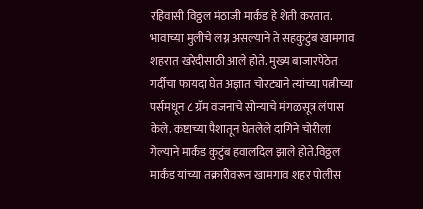रहिवासी विठ्ठल मंठाजी मार्कंड हे शेती करतात. भावाच्या मुलीचे लग्न असल्याने ते सहकुटुंब खामगाव शहरात खरेदीसाठी आले होते. मुख्य बाजारपेठेत गर्दीचा फायदा घेत अज्ञात चोरट्याने त्यांच्या पत्नीच्या पर्समधून ८ ग्रॅम वजनाचे सोन्याचे मंगळसूत्र लंपास केले. कष्टाच्या पैशातून घेतलेले दागिने चोरीला गेल्याने मार्कंड कुटुंब हवालदिल झाले होते.विठ्ठल मार्कंड यांच्या तक्रारीवरून खामगाव शहर पोलीस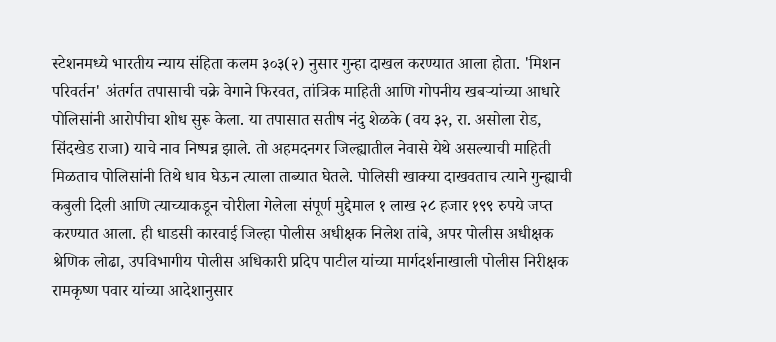स्टेशनमध्ये भारतीय न्याय संहिता कलम ३०३(२) नुसार गुन्हा दाखल करण्यात आला होता. 'मिशन परिवर्तन' अंतर्गत तपासाची चक्रे वेगाने फिरवत, तांत्रिक माहिती आणि गोपनीय खबऱ्यांच्या आधारे पोलिसांनी आरोपीचा शोध सुरू केला. या तपासात सतीष नंदु शेळके (वय ३२, रा. असोला रोड, सिंदखेड राजा) याचे नाव निष्पन्न झाले. तो अहमदनगर जिल्ह्यातील नेवासे येथे असल्याची माहिती मिळताच पोलिसांनी तिथे धाव घेऊन त्याला ताब्यात घेतले. पोलिसी खाक्या दाखवताच त्याने गुन्ह्याची कबुली दिली आणि त्याच्याकडून चोरीला गेलेला संपूर्ण मुद्देमाल १ लाख २८ हजार १९९ रुपये जप्त करण्यात आला. ही धाडसी कारवाई जिल्हा पोलीस अधीक्षक निलेश तांबे, अपर पोलीस अधीक्षक श्रेणिक लोढा, उपविभागीय पोलीस अधिकारी प्रदिप पाटील यांच्या मार्गदर्शनाखाली पोलीस निरीक्षक रामकृष्ण पवार यांच्या आदेशानुसार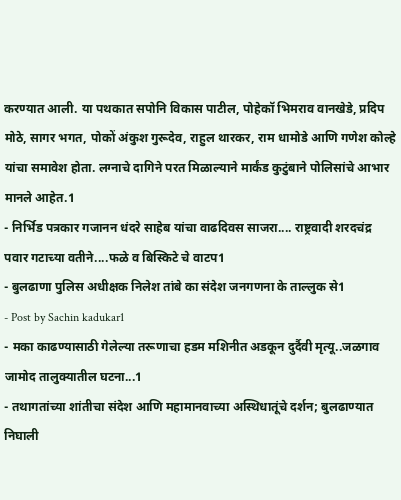करण्यात आली. या पथकात सपोनि विकास पाटील, पोहेकॉ भिमराव वानखेडे, प्रदिप मोठे, सागर भगत, पोकों अंकुश गुरूदेव, राहुल थारकर, राम धामोडे आणि गणेश कोल्हे यांचा समावेश होता. लग्नाचे दागिने परत मिळाल्याने मार्कंड कुटुंबाने पोलिसांचे आभार मानले आहेत.1
- निर्भिड पत्रकार गजानन धंदरे साहेब यांचा वाढदिवस साजरा.... राष्ट्रवादी शरदचंद्र पवार गटाच्या वतीने....फळे व बिस्किटे चे वाटप1
- बुलढाणा पुलिस अधीक्षक निलेश तांबे का संदेश जनगणना के ताल्लुक से1
- Post by Sachin kadukar1
- मका काढण्यासाठी गेलेल्या तरूणाचा हडम मशिनीत अडकून दुर्दैवी मृत्यू..जळगाव जामोद तालुक्यातील घटना...1
- तथागतांच्या शांतीचा संदेश आणि महामानवाच्या अस्थिधातूंचे दर्शन; बुलढाण्यात निघाली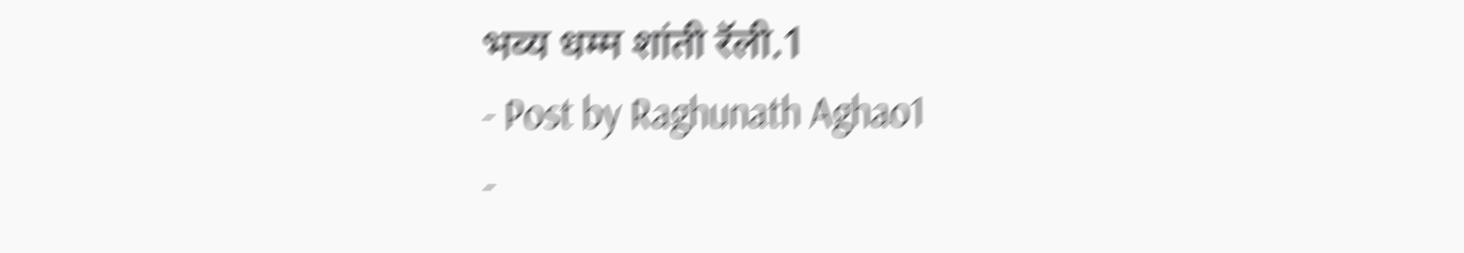भव्य धम्म शांती रॅली.1
- Post by Raghunath Aghao1
-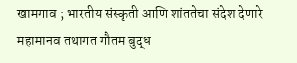खामगाव ; भारतीय संस्कृती आणि शांततेचा संदेश देणारे महामानव तथागत गौतम बुद्ध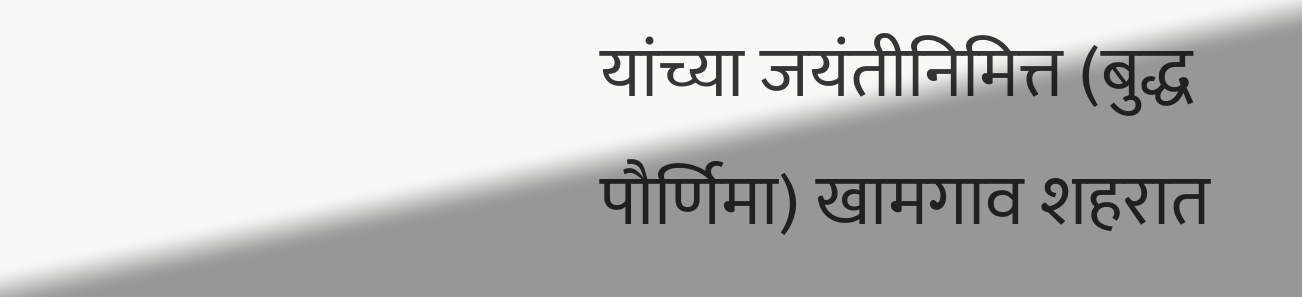यांच्या जयंतीनिमित्त (बुद्ध पौर्णिमा) खामगाव शहरात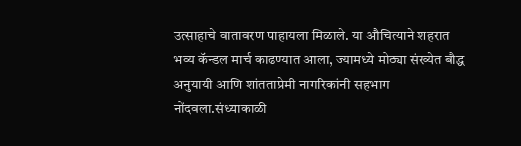उत्साहाचे वातावरण पाहायला मिळाले. या औचित्याने शहरात भव्य कॅन्डल मार्च काढण्यात आला, ज्यामध्ये मोठ्या संख्येत बौद्ध अनुयायी आणि शांतताप्रेमी नागरिकांनी सहभाग नोंदवला.संध्याकाळी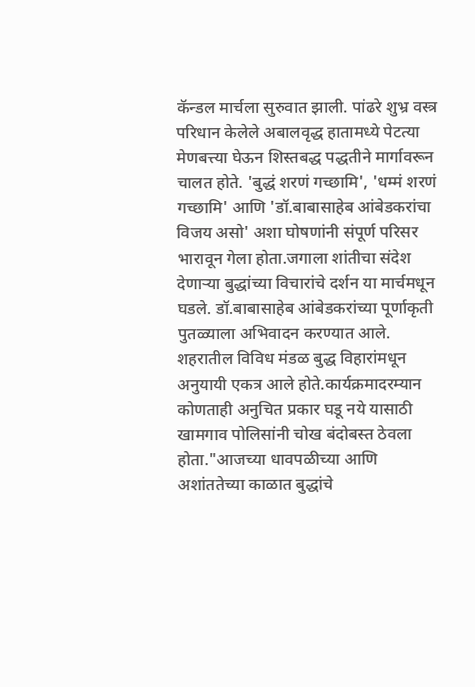कॅन्डल मार्चला सुरुवात झाली. पांढरे शुभ्र वस्त्र परिधान केलेले अबालवृद्ध हातामध्ये पेटत्या मेणबत्त्या घेऊन शिस्तबद्ध पद्धतीने मार्गावरून चालत होते. 'बुद्धं शरणं गच्छामि', 'धम्मं शरणं गच्छामि' आणि 'डॉ.बाबासाहेब आंबेडकरांचा विजय असो' अशा घोषणांनी संपूर्ण परिसर भारावून गेला होता.जगाला शांतीचा संदेश देणाऱ्या बुद्धांच्या विचारांचे दर्शन या मार्चमधून घडले. डॉ.बाबासाहेब आंबेडकरांच्या पूर्णाकृती पुतळ्याला अभिवादन करण्यात आले. शहरातील विविध मंडळ बुद्ध विहारांमधून अनुयायी एकत्र आले होते.कार्यक्रमादरम्यान कोणताही अनुचित प्रकार घडू नये यासाठी खामगाव पोलिसांनी चोख बंदोबस्त ठेवला होता."आजच्या धावपळीच्या आणि अशांततेच्या काळात बुद्धांचे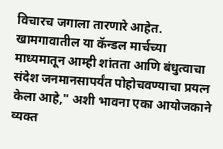विचारच जगाला तारणारे आहेत. खामगावातील या कॅन्डल मार्चच्या माध्यमातून आम्ही शांतता आणि बंधुत्वाचा संदेश जनमानसापर्यंत पोहोचवण्याचा प्रयत्न केला आहे," अशी भावना एका आयोजकाने व्यक्त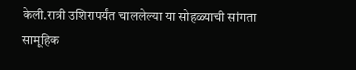केली.रात्री उशिरापर्यंत चाललेल्या या सोहळ्याची सांगता सामूहिक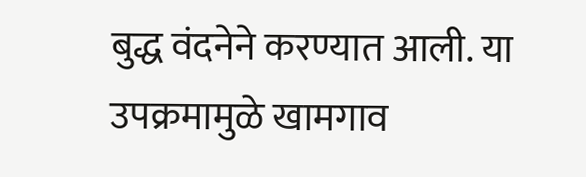बुद्ध वंदनेने करण्यात आली. या उपक्रमामुळे खामगाव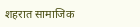शहरात सामाजिक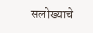सलोख्याचे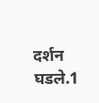दर्शन घडले.1